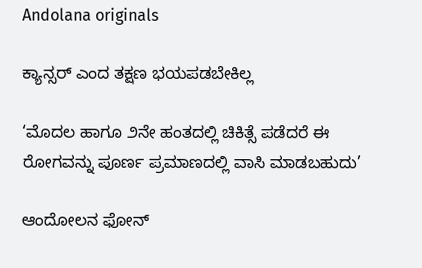Andolana originals

ಕ್ಯಾನ್ಸರ್‌ ಎಂದ ತಕ್ಷಣ ಭಯಪಡಬೇಕಿಲ್ಲ

‘ಮೊದಲ ಹಾಗೂ ೨ನೇ ಹಂತದಲ್ಲಿ ಚಿಕಿತ್ಸೆ ಪಡೆದರೆ ಈ ರೋಗವನ್ನು ಪೂರ್ಣ ಪ್ರಮಾಣದಲ್ಲಿ ವಾಸಿ ಮಾಡಬಹುದು’

ಆಂದೋಲನ ಫೋನ್‌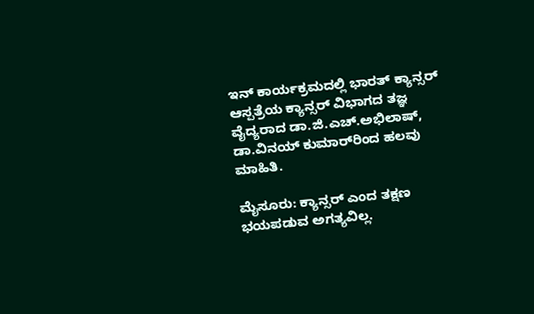ಇನ್‌ ಕಾರ್ಯಕ್ರಮದಲ್ಲಿ ಭಾರತ್‌ ಕ್ಯಾನ್ಸರ್‌ ಆಸ್ಪತ್ರೆಯ ಕ್ಯಾನ್ಸರ್‌ ವಿಭಾಗದ ತಜ್ಞ ವೈದ್ಯರಾದ ಡಾ.ಜಿ.ಎಚ್.ಅಭಿಲಾಷ್‌, ಡಾ.ವಿನಯ್‌ ಕುಮಾರ್‌ರಿಂದ ಹಲವು ಮಾಹಿತಿ.

ಮೈಸೂರು: ಕ್ಯಾನ್ಸರ್ ಎಂದ ತಕ್ಷಣ ಭಯಪಡುವ ಅಗತ್ಯವಿಲ್ಲ.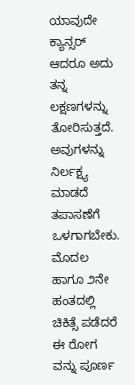ಯಾವುದೇ ಕ್ಯಾನ್ಸರ್ ಆದರೂ ಅದು ತನ್ನ ಲಕ್ಷಣಗಳನ್ನು ತೋರಿಸುತ್ತದೆ. ಅವುಗಳನ್ನು ನಿರ್ಲಕ್ಷ್ಯ ಮಾಡದೆ ತಪಾಸಣೆಗೆ ಒಳಗಾಗಬೇಕು. ಮೊದಲ ಹಾಗೂ ೨ನೇ ಹಂತದಲ್ಲಿ ಚಿಕಿತ್ಸೆ ಪಡೆದರೆ ಈ ರೋಗ ವನ್ನು ಪೂರ್ಣ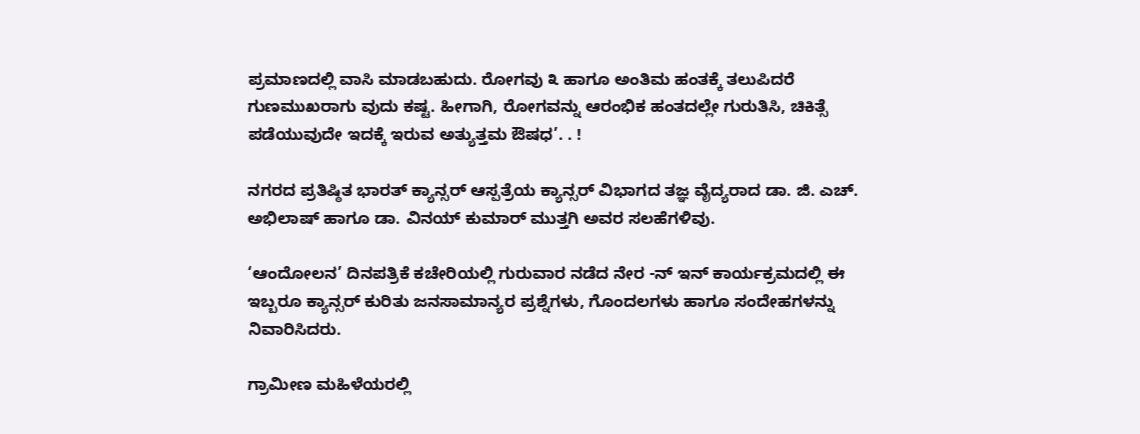ಪ್ರಮಾಣದಲ್ಲಿ ವಾಸಿ ಮಾಡಬಹುದು. ರೋಗವು ೩ ಹಾಗೂ ಅಂತಿಮ ಹಂತಕ್ಕೆ ತಲುಪಿದರೆ ಗುಣಮುಖರಾಗು ವುದು ಕಷ್ಟ. ಹೀಗಾಗಿ, ರೋಗವನ್ನು ಆರಂಭಿಕ ಹಂತದಲ್ಲೇ ಗುರುತಿಸಿ, ಚಿಕಿತ್ಸೆ ಪಡೆಯುವುದೇ ಇದಕ್ಕೆ ಇರುವ ಅತ್ಯುತ್ತಮ ಔಷಧ’. . !

ನಗರದ ಪ್ರತಿಷ್ಠಿತ ಭಾರತ್ ಕ್ಯಾನ್ಸರ್ ಆಸ್ಪತ್ರೆಯ ಕ್ಯಾನ್ಸರ್ ವಿಭಾಗದ ತಜ್ಞ ವೈದ್ಯರಾದ ಡಾ. ಜಿ. ಎಚ್. ಅಭಿಲಾಷ್ ಹಾಗೂ ಡಾ. ವಿನಯ್ ಕುಮಾರ್ ಮುತ್ತಗಿ ಅವರ ಸಲಹೆಗಳಿವು.

‘ಆಂದೋಲನ’ ದಿನಪತ್ರಿಕೆ ಕಚೇರಿಯಲ್ಲಿ ಗುರುವಾರ ನಡೆದ ನೇರ -ನ್ ಇನ್ ಕಾರ್ಯಕ್ರಮದಲ್ಲಿ ಈ ಇಬ್ಬರೂ ಕ್ಯಾನ್ಸರ್ ಕುರಿತು ಜನಸಾಮಾನ್ಯರ ಪ್ರಶ್ನೆಗಳು, ಗೊಂದಲಗಳು ಹಾಗೂ ಸಂದೇಹಗಳನ್ನು ನಿವಾರಿಸಿದರು.

ಗ್ರಾಮೀಣ ಮಹಿಳೆಯರಲ್ಲಿ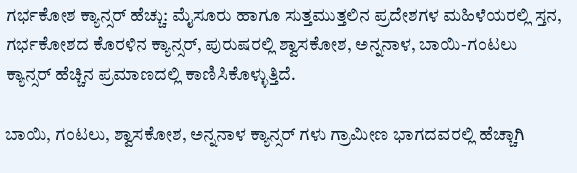ಗರ್ಭಕೋಶ ಕ್ಯಾನ್ಸರ್ ಹೆಚ್ಚು: ಮೈಸೂರು ಹಾಗೂ ಸುತ್ತಮುತ್ತಲಿನ ಪ್ರದೇಶಗಳ ಮಹಿಳೆಯರಲ್ಲಿ ಸ್ತನ, ಗರ್ಭಕೋಶದ ಕೊರಳಿನ ಕ್ಯಾನ್ಸರ್, ಪುರುಷರಲ್ಲಿ ಶ್ವಾಸಕೋಶ, ಅನ್ನನಾಳ, ಬಾಯಿ-ಗಂಟಲು ಕ್ಯಾನ್ಸರ್ ಹೆಚ್ಚಿನ ಪ್ರಮಾಣದಲ್ಲಿ ಕಾಣಿಸಿಕೊಳ್ಳುತ್ತಿದೆ.

ಬಾಯಿ, ಗಂಟಲು, ಶ್ವಾಸಕೋಶ, ಅನ್ನನಾಳ ಕ್ಯಾನ್ಸರ್ ಗಳು ಗ್ರಾಮೀಣ ಭಾಗದವರಲ್ಲಿ ಹೆಚ್ಚಾಗಿ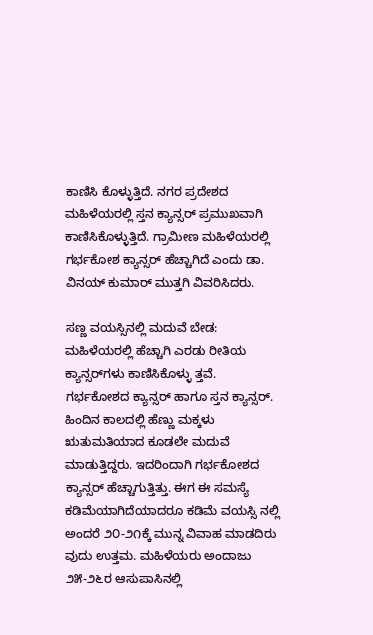ಕಾಣಿಸಿ ಕೊಳ್ಳುತ್ತಿದೆ. ನಗರ ಪ್ರದೇಶದ ಮಹಿಳೆಯರಲ್ಲಿ ಸ್ತನ ಕ್ಯಾನ್ಸರ್ ಪ್ರಮುಖವಾಗಿ ಕಾಣಿಸಿಕೊಳ್ಳುತ್ತಿದೆ. ಗ್ರಾಮೀಣ ಮಹಿಳೆಯರಲ್ಲಿ ಗರ್ಭಕೋಶ ಕ್ಯಾನ್ಸರ್ ಹೆಚ್ಚಾಗಿದೆ ಎಂದು ಡಾ. ವಿನಯ್ ಕುಮಾರ್ ಮುತ್ತಗಿ ವಿವರಿಸಿದರು.

ಸಣ್ಣ ವಯಸ್ಸಿನಲ್ಲಿ ಮದುವೆ ಬೇಡ: ಮಹಿಳೆಯರಲ್ಲಿ ಹೆಚ್ಚಾಗಿ ಎರಡು ರೀತಿಯ ಕ್ಯಾನ್ಸರ್‌ಗಳು ಕಾಣಿಸಿಕೊಳ್ಳು ತ್ತವೆ. ಗರ್ಭಕೋಶದ ಕ್ಯಾನ್ಸರ್ ಹಾಗೂ ಸ್ತನ ಕ್ಯಾನ್ಸರ್. ಹಿಂದಿನ ಕಾಲದಲ್ಲಿ ಹೆಣ್ಣು ಮಕ್ಕಳು ಋತುಮತಿಯಾದ ಕೂಡಲೇ ಮದುವೆ ಮಾಡುತ್ತಿದ್ದರು. ಇದರಿಂದಾಗಿ ಗರ್ಭಕೋಶದ ಕ್ಯಾನ್ಸರ್ ಹೆಚ್ಚಾಗುತ್ತಿತ್ತು. ಈಗ ಈ ಸಮಸ್ಯೆ ಕಡಿಮೆಯಾಗಿದೆಯಾದರೂ ಕಡಿಮೆ ವಯಸ್ಸಿ ನಲ್ಲಿ ಅಂದರೆ ೨೦-೨೧ಕ್ಕೆ ಮುನ್ನ ವಿವಾಹ ಮಾಡದಿರು ವುದು ಉತ್ತಮ. ಮಹಿಳೆಯರು ಅಂದಾಜು ೨೫-೨೬ರ ಆಸುಪಾಸಿನಲ್ಲಿ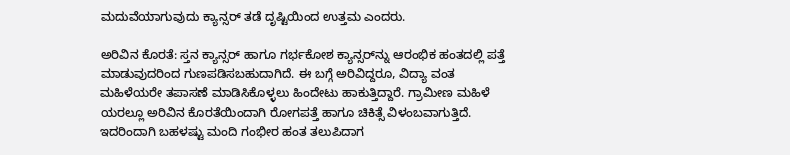ಮದುವೆಯಾಗುವುದು ಕ್ಯಾನ್ಸರ್ ತಡೆ ದೃಷ್ಟಿಯಿಂದ ಉತ್ತಮ ಎಂದರು.

ಅರಿವಿನ ಕೊರತೆ: ಸ್ತನ ಕ್ಯಾನ್ಸರ್ ಹಾಗೂ ಗರ್ಭಕೋಶ ಕ್ಯಾನ್ಸರ್‌ನ್ನು ಆರಂಭಿಕ ಹಂತದಲ್ಲಿ ಪತ್ತೆ ಮಾಡುವುದರಿಂದ ಗುಣಪಡಿಸಬಹುದಾಗಿದೆ. ಈ ಬಗ್ಗೆ ಅರಿವಿದ್ದರೂ, ವಿದ್ಯಾ ವಂತ ಮಹಿಳೆಯರೇ ತಪಾಸಣೆ ಮಾಡಿಸಿಕೊಳ್ಳಲು ಹಿಂದೇಟು ಹಾಕುತ್ತಿದ್ದಾರೆ. ಗ್ರಾಮೀಣ ಮಹಿಳೆ ಯರಲ್ಲೂ ಅರಿವಿನ ಕೊರತೆಯಿಂದಾಗಿ ರೋಗಪತ್ತೆ ಹಾಗೂ ಚಿಕಿತ್ಸೆ ವಿಳಂಬವಾಗುತ್ತಿದೆ. ಇದರಿಂದಾಗಿ ಬಹಳಷ್ಟು ಮಂದಿ ಗಂಭೀರ ಹಂತ ತಲುಪಿದಾಗ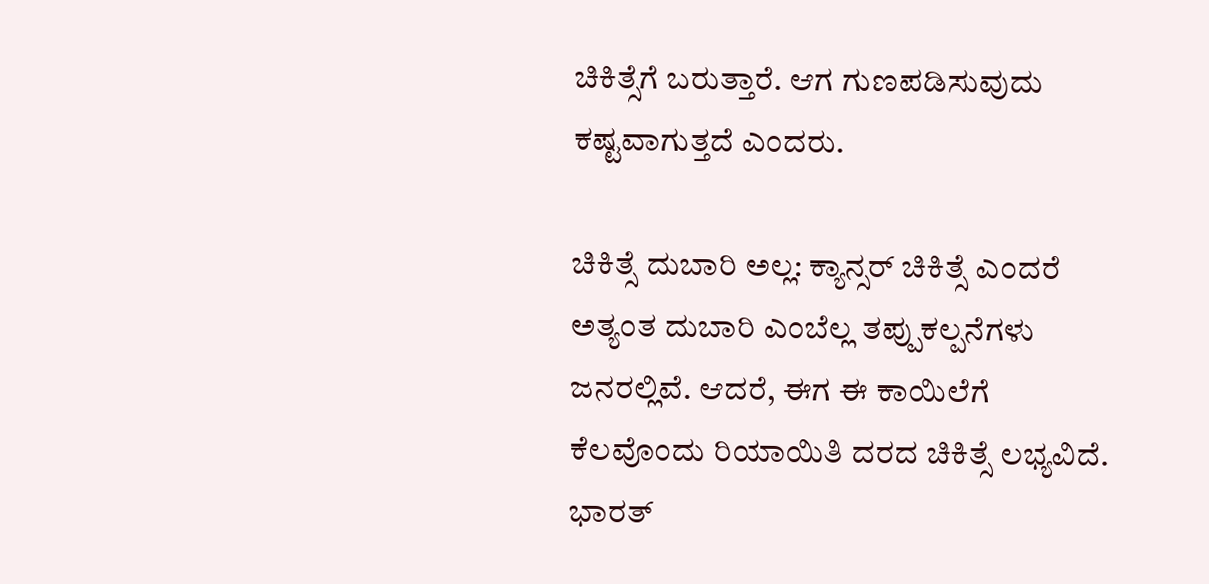ಚಿಕಿತ್ಸೆಗೆ ಬರುತ್ತಾರೆ. ಆಗ ಗುಣಪಡಿಸುವುದು ಕಷ್ಟವಾಗುತ್ತದೆ ಎಂದರು.

ಚಿಕಿತ್ಸೆ ದುಬಾರಿ ಅಲ್ಲ: ಕ್ಯಾನ್ಸರ್ ಚಿಕಿತ್ಸೆ ಎಂದರೆ ಅತ್ಯಂತ ದುಬಾರಿ ಎಂಬೆಲ್ಲ ತಪ್ಪುಕಲ್ಪನೆಗಳು ಜನರಲ್ಲಿವೆ. ಆದರೆ, ಈಗ ಈ ಕಾಯಿಲೆಗೆ ಕೆಲವೊಂದು ರಿಯಾಯಿತಿ ದರದ ಚಿಕಿತ್ಸೆ ಲಭ್ಯವಿದೆ. ಭಾರತ್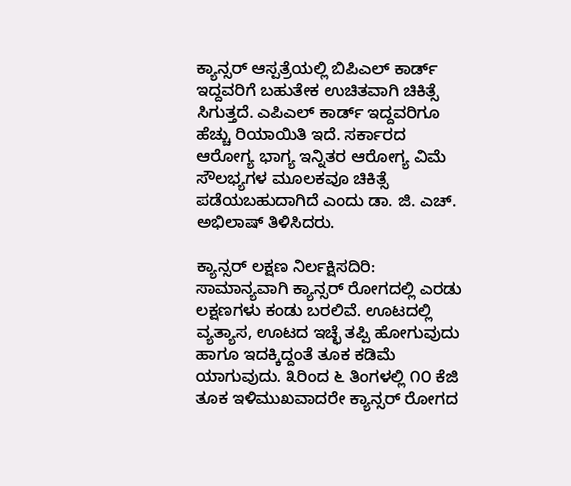ಕ್ಯಾನ್ಸರ್ ಆಸ್ಪತ್ರೆಯಲ್ಲಿ ಬಿಪಿಎಲ್ ಕಾರ್ಡ್ ಇದ್ದವರಿಗೆ ಬಹುತೇಕ ಉಚಿತವಾಗಿ ಚಿಕಿತ್ಸೆ ಸಿಗುತ್ತದೆ. ಎಪಿಎಲ್ ಕಾರ್ಡ್ ಇದ್ದವರಿಗೂ ಹೆಚ್ಚು ರಿಯಾಯಿತಿ ಇದೆ. ಸರ್ಕಾರದ ಆರೋಗ್ಯ ಭಾಗ್ಯ ಇನ್ನಿತರ ಆರೋಗ್ಯ ವಿಮೆ ಸೌಲಭ್ಯಗಳ ಮೂಲಕವೂ ಚಿಕಿತ್ಸೆ ಪಡೆಯಬಹುದಾಗಿದೆ ಎಂದು ಡಾ. ಜಿ. ಎಚ್. ಅಭಿಲಾಷ್ ತಿಳಿಸಿದರು.

ಕ್ಯಾನ್ಸರ್ ಲಕ್ಷಣ ನಿರ್ಲಕ್ಷಿಸದಿರಿ: ಸಾಮಾನ್ಯವಾಗಿ ಕ್ಯಾನ್ಸರ್ ರೋಗದಲ್ಲಿ ಎರಡು ಲಕ್ಷಣಗಳು ಕಂಡು ಬರಲಿವೆ. ಊಟದಲ್ಲಿ ವ್ಯತ್ಯಾಸ, ಊಟದ ಇಚ್ಛೆ ತಪ್ಪಿ ಹೋಗುವುದು ಹಾಗೂ ಇದಕ್ಕಿದ್ದಂತೆ ತೂಕ ಕಡಿಮೆ ಯಾಗುವುದು. ೩ರಿಂದ ೬ ತಿಂಗಳಲ್ಲಿ ೧೦ ಕೆಜಿ ತೂಕ ಇಳಿಮುಖವಾದರೇ ಕ್ಯಾನ್ಸರ್ ರೋಗದ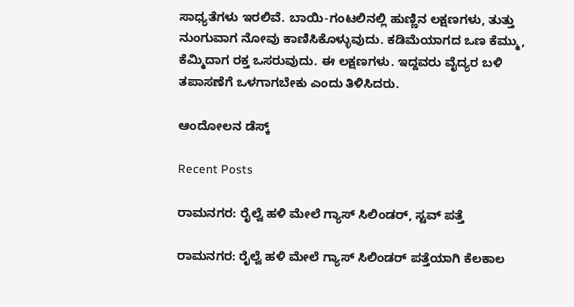ಸಾಧ್ಯತೆಗಳು ಇರಲಿವೆ. ಬಾಯಿ-ಗಂಟಲಿನಲ್ಲಿ ಹುಣ್ಣಿನ ಲಕ್ಷಣಗಳು, ತುತ್ತು ನುಂಗುವಾಗ ನೋವು ಕಾಣಿಸಿಕೊಳ್ಳುವುದು. ಕಡಿಮೆಯಾಗದ ಒಣ ಕೆಮ್ಮು, ಕೆಮ್ಮಿದಾಗ ರಕ್ತ ಒಸರುವುದು. ಈ ಲಕ್ಷಣಗಳು. ಇದ್ದವರು ವೈದ್ಯರ ಬಳಿ ತಪಾಸಣೆಗೆ ಒಳಗಾಗಬೇಕು ಎಂದು ತಿಳಿಸಿದರು.

ಆಂದೋಲನ ಡೆಸ್ಕ್

Recent Posts

ರಾಮನಗರ: ರೈಲ್ವೆ ಹಳಿ ಮೇಲೆ ಗ್ಯಾಸ್‌ ಸಿಲಿಂಡರ್‌, ಸ್ಟವ್‌ ಪತ್ತೆ

ರಾಮನಗರ: ರೈಲ್ವೆ ಹಳಿ ಮೇಲೆ ಗ್ಯಾಸ್‌ ಸಿಲಿಂಡರ್‌ ಪತ್ತೆಯಾಗಿ ಕೆಲಕಾಲ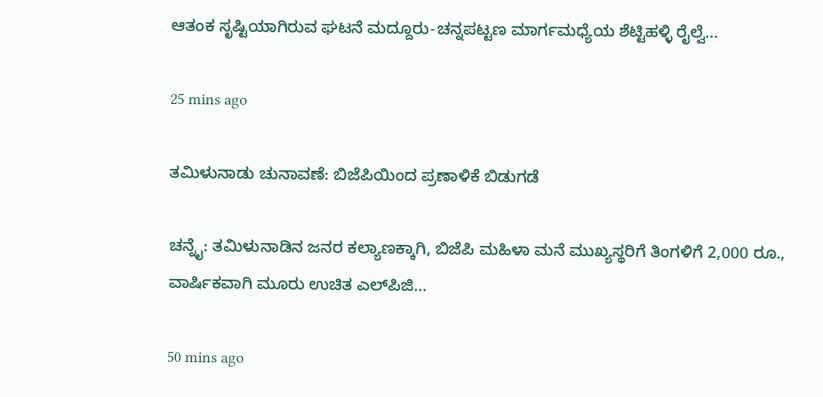ಆತಂಕ ಸೃಷ್ಟಿಯಾಗಿರುವ ಘಟನೆ ಮದ್ದೂರು-ಚನ್ನಪಟ್ಟಣ ಮಾರ್ಗಮಧ್ಯೆಯ ಶೆಟ್ಟಿಹಳ್ಳಿ ರೈಲ್ವೆ…

25 mins ago

ತಮಿಳುನಾಡು ಚುನಾವಣೆ: ಬಿಜೆಪಿಯಿಂದ ಪ್ರಣಾಳಿಕೆ ಬಿಡುಗಡೆ

ಚನ್ನೈ: ತಮಿಳುನಾಡಿನ ಜನರ ಕಲ್ಯಾಣಕ್ಕಾಗಿ, ಬಿಜೆಪಿ ಮಹಿಳಾ ಮನೆ ಮುಖ್ಯಸ್ಥರಿಗೆ ತಿಂಗಳಿಗೆ 2,000 ರೂ., ವಾರ್ಷಿಕವಾಗಿ ಮೂರು ಉಚಿತ ಎಲ್‍ಪಿಜಿ…

50 mins ago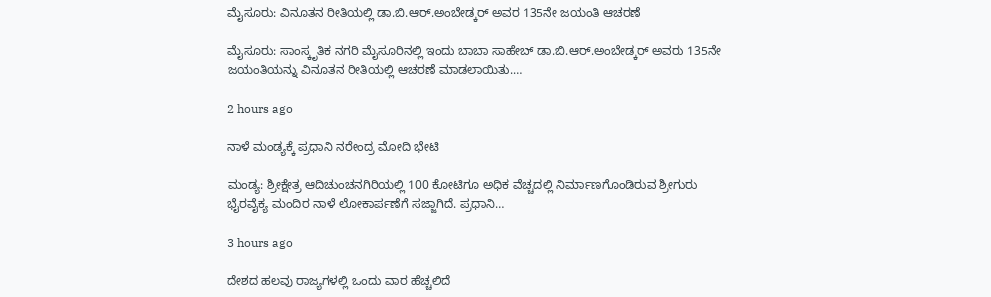ಮೈಸೂರು: ವಿನೂತನ ರೀತಿಯಲ್ಲಿ ಡಾ.ಬಿ.ಆರ್.ಅಂಬೇಡ್ಕರ್ ಅವರ 135ನೇ ಜಯಂತಿ ಆಚರಣೆ

ಮೈಸೂರು: ಸಾಂಸ್ಕೃತಿಕ ನಗರಿ ಮೈಸೂರಿನಲ್ಲಿ ಇಂದು ಬಾಬಾ ಸಾಹೇಬ್‌ ಡಾ.ಬಿ.ಆರ್.ಅಂಬೇಡ್ಕರ್‌ ಅವರು 135ನೇ ಜಯಂತಿಯನ್ನು ವಿನೂತನ ರೀತಿಯಲ್ಲಿ ಆಚರಣೆ ಮಾಡಲಾಯಿತು.…

2 hours ago

ನಾಳೆ ಮಂಡ್ಯಕ್ಕೆ ಪ್ರಧಾನಿ ನರೇಂದ್ರ ಮೋದಿ ಭೇಟಿ

ಮಂಡ್ಯ: ಶ್ರೀಕ್ಷೇತ್ರ ಆದಿಚುಂಚನಗಿರಿಯಲ್ಲಿ 100 ಕೋಟಿಗೂ ಅಧಿಕ ವೆಚ್ಚದಲ್ಲಿ ನಿರ್ಮಾಣಗೊಂಡಿರುವ ಶ್ರೀಗುರು ಭೈರವೈಕ್ಯ ಮಂದಿರ ನಾಳೆ ಲೋಕಾರ್ಪಣೆಗೆ ಸಜ್ಜಾಗಿದೆ. ಪ್ರಧಾನಿ…

3 hours ago

ದೇಶದ ಹಲವು ರಾಜ್ಯಗಳಲ್ಲಿ ಒಂದು ವಾರ ಹೆಚ್ಚಲಿದೆ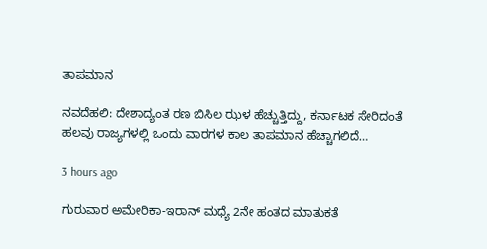ತಾಪಮಾನ

ನವದೆಹಲಿ: ದೇಶಾದ್ಯಂತ ರಣ ಬಿಸಿಲ ಝಳ ಹೆಚ್ಚುತ್ತಿದ್ದು, ಕರ್ನಾಟಕ ಸೇರಿದಂತೆ ಹಲವು ರಾಜ್ಯಗಳಲ್ಲಿ ಒಂದು ವಾರಗಳ ಕಾಲ ತಾಪಮಾನ ಹೆಚ್ಚಾಗಲಿದೆ…

3 hours ago

ಗುರುವಾರ ಅಮೇರಿಕಾ-ಇರಾನ್‌ ಮಧ್ಯೆ 2ನೇ ಹಂತದ ಮಾತುಕತೆ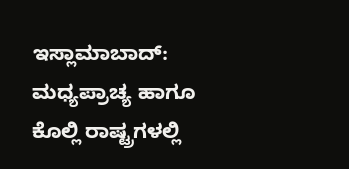ಇಸ್ಲಾಮಾಬಾದ್: ಮಧ್ಯಪ್ರಾಚ್ಯ ಹಾಗೂ ಕೊಲ್ಲಿ ರಾಷ್ಟ್ರಗಳಲ್ಲಿ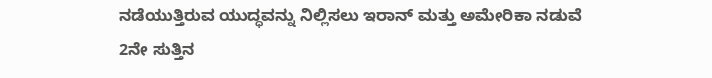ನಡೆಯುತ್ತಿರುವ ಯುದ್ಧವನ್ನು ನಿಲ್ಲಿಸಲು ಇರಾನ್‌ ಮತ್ತು ಅಮೇರಿಕಾ ನಡುವೆ 2ನೇ ಸುತ್ತಿನ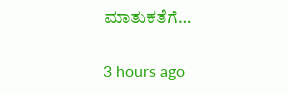ಮಾತುಕತೆಗೆ…

3 hours ago